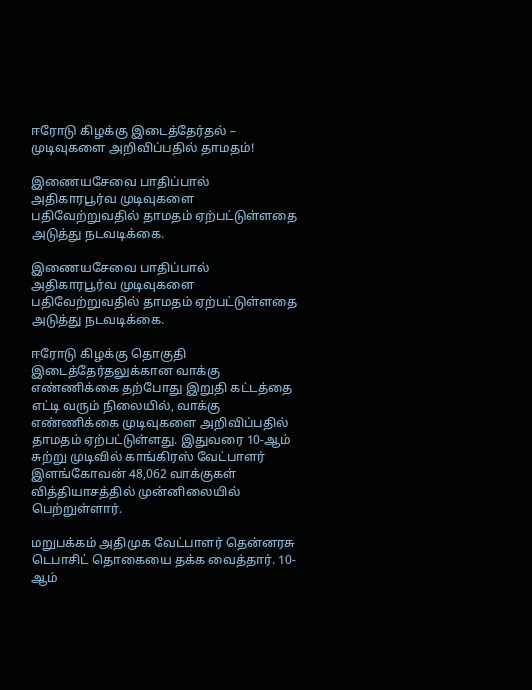ஈரோடு கிழக்கு இடைத்தேர்தல் – முடிவுகளை அறிவிப்பதில் தாமதம்!

இணையசேவை பாதிப்பால் அதிகாரபூர்வ முடிவுகளை பதிவேற்றுவதில் தாமதம் ஏற்பட்டுள்ளதை அடுத்து நடவடிக்கை.

இணையசேவை பாதிப்பால் அதிகாரபூர்வ முடிவுகளை பதிவேற்றுவதில் தாமதம் ஏற்பட்டுள்ளதை அடுத்து நடவடிக்கை.

ஈரோடு கிழக்கு தொகுதி இடைத்தேர்தலுக்கான வாக்கு எண்ணிக்கை தற்போது இறுதி கட்டத்தை எட்டி வரும் நிலையில், வாக்கு எண்ணிக்கை முடிவுகளை அறிவிப்பதில் தாமதம் ஏற்பட்டுள்ளது. இதுவரை 10-ஆம் சுற்று முடிவில் காங்கிரஸ் வேட்பாளர் இளங்கோவன் 48,062 வாக்குகள் வித்தியாசத்தில் முன்னிலையில் பெற்றுள்ளார்.

மறுபக்கம் அதிமுக வேட்பாளர் தென்னரசு டெபாசிட் தொகையை தக்க வைத்தார். 10-ஆம்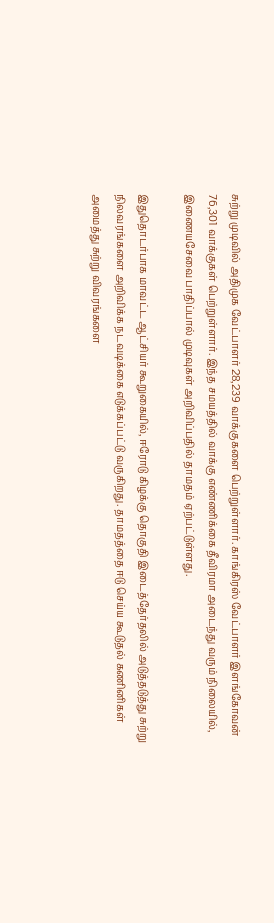சுற்று முடிவில் அதிமுக வேட்பாளர் 28,239 வாக்குகளை பெற்றுள்ளார். காங்கிரஸ் வேட்பாளர் இளங்கோவன் 76,301 வாக்குகள் பெற்றுள்ளார். இந்த சமயத்தில் வாக்கு எண்ணிக்கை தீவிரமா அடைந்து வரும் நிலையில், இணையசேவை பாதிப்பால் முடிவுகள் அறிவிப்பதில் தாமதம் ஏற்பட்டுள்ளது.

இதுதொடர்பாக மாவட்ட ஆட்சியர் கூறுகையில், ஈரோடு கிழக்கு தொகுதி இடைத்தேர்தலில் அடுத்தடுத்து சுற்று நிலவரங்களை அறிவிக்க நடவடிக்கை எடுக்கப்பட்டு வருகிறது. தாமதத்தை ஈடு செய்ய கூடுதல் கணினிகள் அமைத்து சுற்று விவரங்களை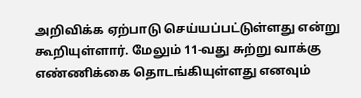அறிவிக்க ஏற்பாடு செய்யப்பட்டுள்ளது என்று கூறியுள்ளார். மேலும் 11-வது சுற்று வாக்கு எண்ணிக்கை தொடங்கியுள்ளது எனவும்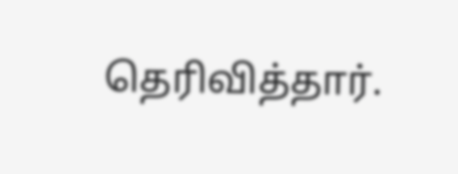தெரிவித்தார்.